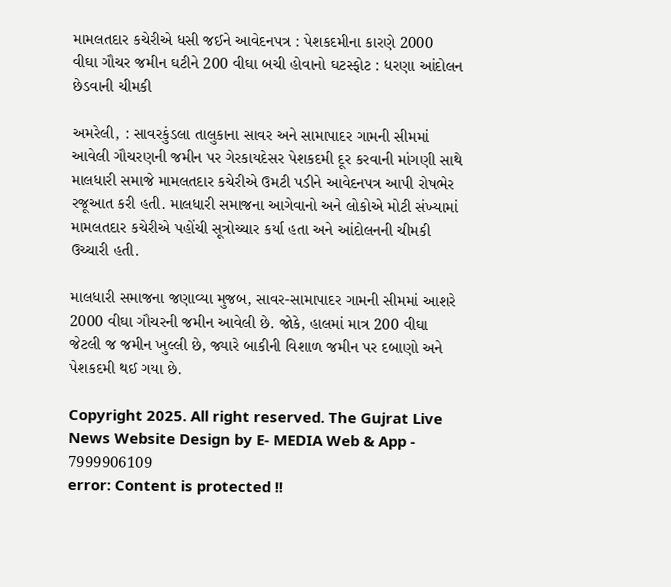મામલતદાર કચેરીએ ધસી જઈને આવેદનપત્ર : પેશકદમીના કારણે 2000  વીઘા ગૌચર જમીન ઘટીને 200 વીઘા બચી હોવાનો ઘટસ્ફોટ : ધરણા આંદોલન છેડવાની ચીમકી

અમરેલી, : સાવરકુંડલા તાલુકાના સાવર અને સામાપાદર ગામની સીમમાં આવેલી ગૌચરણની જમીન પર ગેરકાયદેસર પેશકદમી દૂર કરવાની માંગણી સાથે માલધારી સમાજે મામલતદાર કચેરીએ ઉમટી પડીને આવેદનપત્ર આપી રોષભેર રજૂઆત કરી હતી. માલધારી સમાજના આગેવાનો અને લોકોએ મોટી સંખ્યામાં મામલતદાર કચેરીએ પહોંચી સૂત્રોચ્ચાર કર્યા હતા અને આંદોલનની ચીમકી ઉચ્ચારી હતી.

માલધારી સમાજના જણાવ્યા મુજબ, સાવર-સામાપાદર ગામની સીમમાં આશરે 2000 વીઘા ગૌચરની જમીન આવેલી છે. જોકે, હાલમાં માત્ર 200 વીઘા જેટલી જ જમીન ખુલ્લી છે, જ્યારે બાકીની વિશાળ જમીન પર દબાણો અને પેશકદમી થઈ ગયા છે.

Copyright 2025. All right reserved. The Gujrat Live News Website Design by E- MEDIA Web & App - 7999906109
error: Content is protected !!